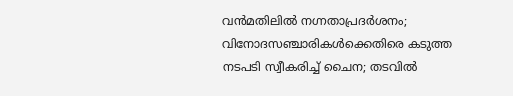വൻമതിലിൽ നഗ്നതാപ്രദർശനം; വിനോദസഞ്ചാരികൾക്കെതിരെ കടുത്ത നടപടി സ്വീകരിച്ച് ചൈന; തടവിൽ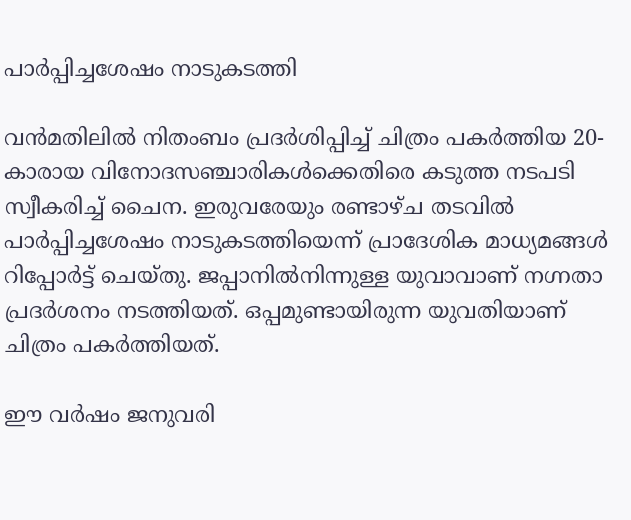പാർപ്പിച്ചശേഷം നാടുകടത്തി

വൻമതിലിൽ നിതംബം പ്രദർശിപ്പിച്ച് ചിത്രം പകർത്തിയ 20-കാരായ വിനോദസഞ്ചാരികൾക്കെതിരെ കടുത്ത നടപടി സ്വീകരിച്ച് ചൈന. ഇരുവരേയും രണ്ടാഴ്ച തടവിൽ പാർപ്പിച്ചശേഷം നാടുകടത്തിയെന്ന് പ്രാദേശിക മാധ്യമങ്ങൾ റിപ്പോർട്ട് ചെയ്തു. ജപ്പാനിൽനിന്നുള്ള യുവാവാണ് നഗ്നതാ പ്രദർശനം നടത്തിയത്. ഒപ്പമുണ്ടായിരുന്ന യുവതിയാണ് ചിത്രം പകർത്തിയത്.

ഈ വർഷം ജനുവരി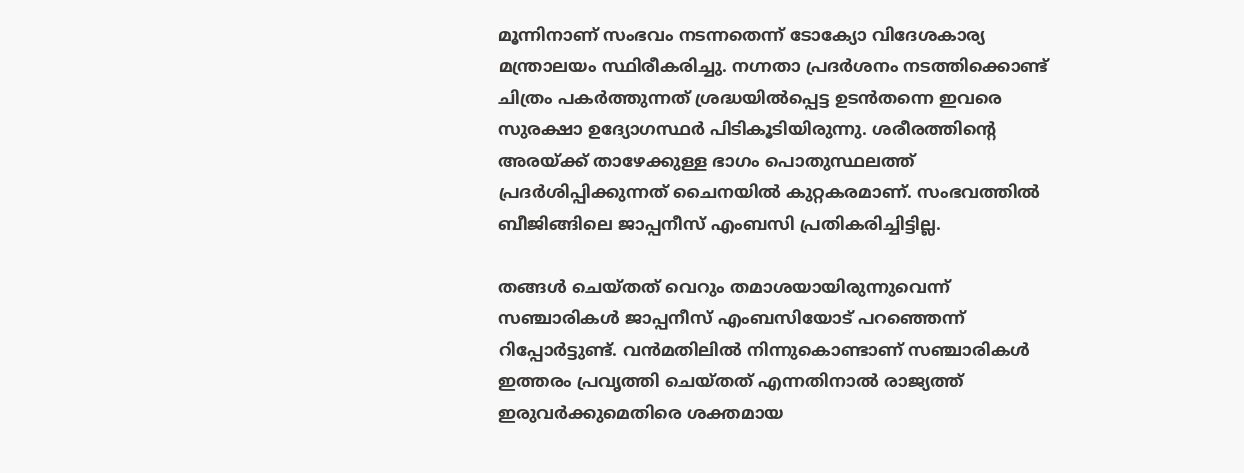മൂന്നിനാണ് സംഭവം നടന്നതെന്ന് ടോക്യോ വിദേശകാര്യ മന്ത്രാലയം സ്ഥിരീകരിച്ചു. നഗ്നതാ പ്രദർശനം നടത്തിക്കൊണ്ട് ചിത്രം പകർത്തുന്നത് ശ്രദ്ധയിൽപ്പെട്ട ഉടൻതന്നെ ഇവരെ സുരക്ഷാ ഉദ്യോഗസ്ഥർ പിടികൂടിയിരുന്നു. ശരീരത്തിന്റെ അരയ്ക്ക് താഴേക്കുള്ള ഭാഗം പൊതുസ്ഥലത്ത് പ്രദർശിപ്പിക്കുന്നത് ചൈനയിൽ കുറ്റകരമാണ്. സംഭവത്തിൽ ബീജിങ്ങിലെ ജാപ്പനീസ് എംബസി പ്രതികരിച്ചിട്ടില്ല.

തങ്ങൾ ചെയ്തത് വെറും തമാശയായിരുന്നുവെന്ന് സഞ്ചാരികൾ ജാപ്പനീസ് എംബസിയോട് പറഞ്ഞെന്ന് റിപ്പോർട്ടുണ്ട്. വൻമതിലിൽ നിന്നുകൊണ്ടാണ് സഞ്ചാരികൾ ഇത്തരം പ്രവൃത്തി ചെയ്തത് എന്നതിനാൽ രാജ്യത്ത് ഇരുവർക്കുമെതിരെ ശക്തമായ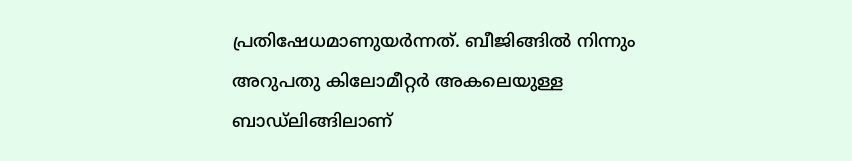പ്രതിഷേധമാണുയർന്നത്. ബീജിങ്ങിൽ നിന്നും അറുപതു കിലോമീറ്റർ അകലെയുള്ള ബാഡ്‌ലിങ്ങിലാണ്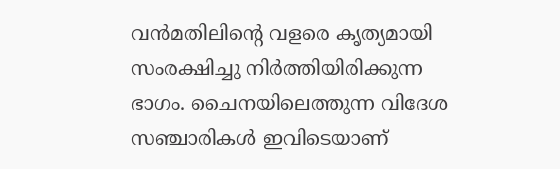വൻമതിലിന്റെ വളരെ കൃത്യമായി സംരക്ഷിച്ചു നിർത്തിയിരിക്കുന്ന ഭാഗം. ചൈനയിലെത്തുന്ന വിദേശ സഞ്ചാരികൾ ഇവിടെയാണ്‌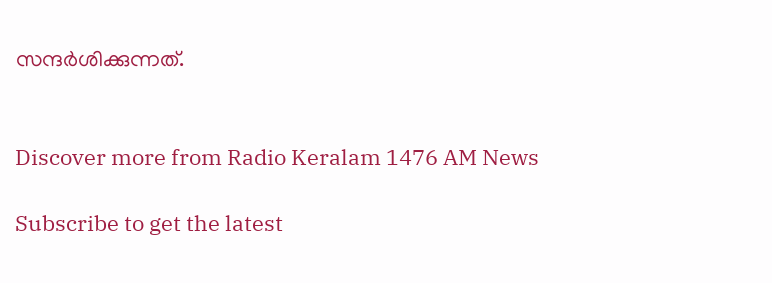സന്ദർശിക്കുന്നത്.


Discover more from Radio Keralam 1476 AM News

Subscribe to get the latest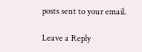posts sent to your email.

Leave a Reply